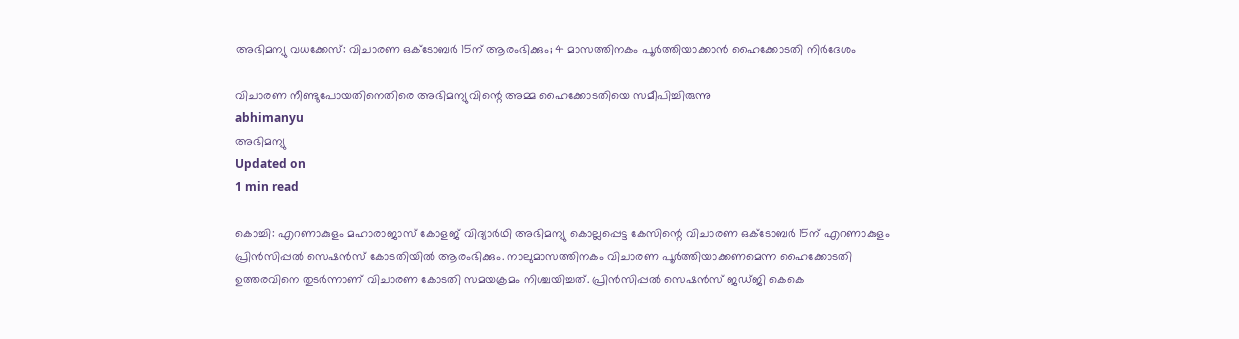അഭിമന്യു വധക്കേസ്: വിചാരണ ഒക്ടോബര്‍ 15ന് ആരംഭിക്കും; 4 മാസത്തിനകം പൂര്‍ത്തിയാക്കാന്‍ ഹൈക്കോടതി നിര്‍ദേശം

വിചാരണ നീണ്ടുപോയതിനെതിരെ അഭിമന്യുവിന്റെ അമ്മ ഹൈക്കോടതിയെ സമീപിച്ചിരുന്നു
abhimanyu
അഭിമന്യു
Updated on
1 min read

കൊച്ചി: എറണാകുളം മഹാരാജാസ് കോളജ് വിദ്യാര്‍ഥി അഭിമന്യു കൊല്ലപ്പെട്ട കേസിന്റെ വിചാരണ ഒക്ടോബര്‍ 15ന് എറണാകുളം പ്രിന്‍സിപ്പല്‍ സെഷന്‍സ് കോടതിയില്‍ ആരംഭിക്കും. നാലുമാസത്തിനകം വിചാരണ പൂര്‍ത്തിയാക്കണമെന്ന ഹൈക്കോടതി ഉത്തരവിനെ തുടര്‍ന്നാണ് വിചാരണ കോടതി സമയക്രമം നിശ്ചയിച്ചത്. പ്രിന്‍സിപ്പല്‍ സെഷന്‍സ് ജഡ്ജി കെകെ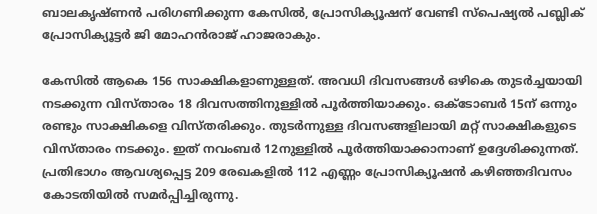ബാലകൃഷ്ണന്‍ പരിഗണിക്കുന്ന കേസില്‍, പ്രോസിക്യൂഷന് വേണ്ടി സ്പെഷ്യല്‍ പബ്ലിക് പ്രോസിക്യൂട്ടര്‍ ജി മോഹന്‍രാജ് ഹാജരാകും.

കേസില്‍ ആകെ 156 സാക്ഷികളാണുള്ളത്. അവധി ദിവസങ്ങള്‍ ഒഴികെ തുടര്‍ച്ചയായി നടക്കുന്ന വിസ്താരം 18 ദിവസത്തിനുള്ളില്‍ പൂര്‍ത്തിയാക്കും. ഒക്ടോബര്‍ 15ന് ഒന്നും രണ്ടും സാക്ഷികളെ വിസ്തരിക്കും. തുടര്‍ന്നുള്ള ദിവസങ്ങളിലായി മറ്റ് സാക്ഷികളുടെ വിസ്താരം നടക്കും. ഇത് നവംബര്‍ 12നുള്ളില്‍ പൂര്‍ത്തിയാക്കാനാണ് ഉദ്ദേശിക്കുന്നത്. പ്രതിഭാഗം ആവശ്യപ്പെട്ട 209 രേഖകളില്‍ 112 എണ്ണം പ്രോസിക്യൂഷന്‍ കഴിഞ്ഞദിവസം കോടതിയില്‍ സമര്‍പ്പിച്ചിരുന്നു.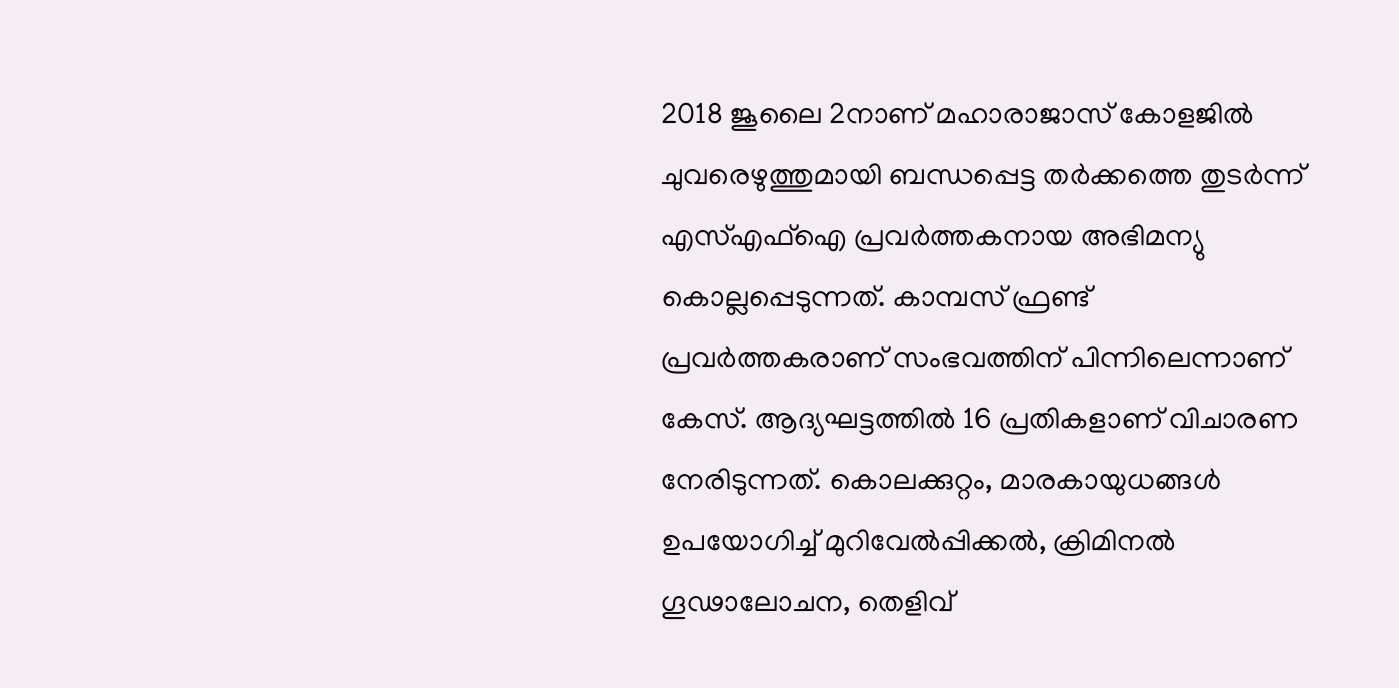2018 ജൂലൈ 2നാണ് മഹാരാജാസ് കോളജില്‍ ചുവരെഴുത്തുമായി ബന്ധപ്പെട്ട തര്‍ക്കത്തെ തുടര്‍ന്ന് എസ്എഫ്‌ഐ പ്രവര്‍ത്തകനായ അഭിമന്യു കൊല്ലപ്പെടുന്നത്. കാമ്പസ് ഫ്രണ്ട് പ്രവര്‍ത്തകരാണ് സംഭവത്തിന് പിന്നിലെന്നാണ് കേസ്. ആദ്യഘട്ടത്തില്‍ 16 പ്രതികളാണ് വിചാരണ നേരിടുന്നത്. കൊലക്കുറ്റം, മാരകായുധങ്ങള്‍ ഉപയോഗിച്ച് മുറിവേല്‍പ്പിക്കല്‍, ക്രിമിനല്‍ ഗൂഢാലോചന, തെളിവ്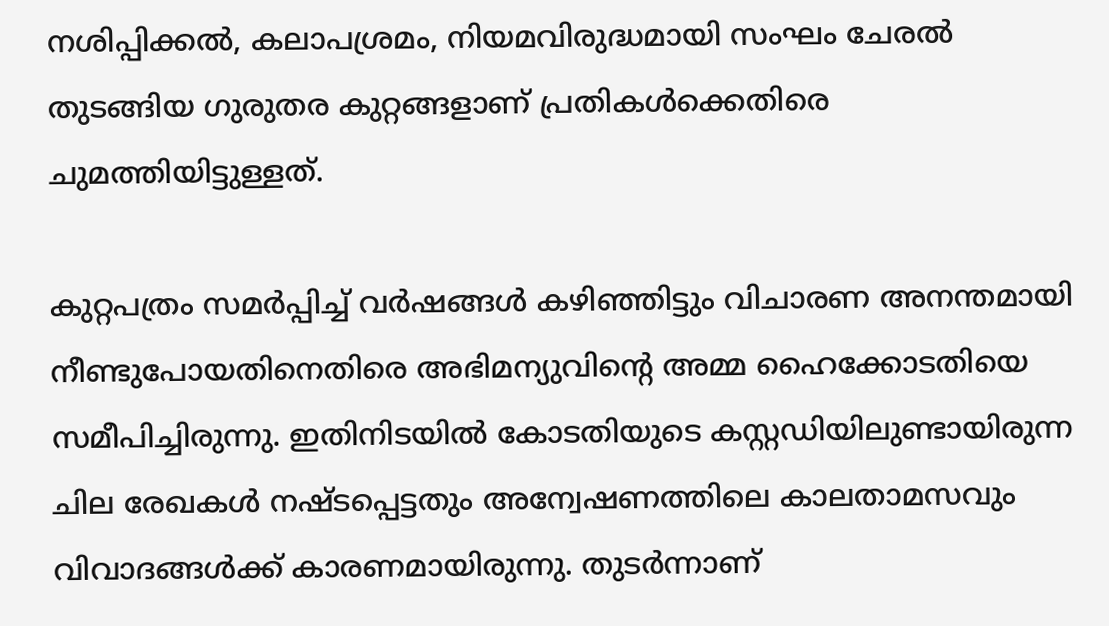നശിപ്പിക്കല്‍, കലാപശ്രമം, നിയമവിരുദ്ധമായി സംഘം ചേരല്‍ തുടങ്ങിയ ഗുരുതര കുറ്റങ്ങളാണ് പ്രതികള്‍ക്കെതിരെ ചുമത്തിയിട്ടുള്ളത്.

കുറ്റപത്രം സമര്‍പ്പിച്ച് വര്‍ഷങ്ങള്‍ കഴിഞ്ഞിട്ടും വിചാരണ അനന്തമായി നീണ്ടുപോയതിനെതിരെ അഭിമന്യുവിന്റെ അമ്മ ഹൈക്കോടതിയെ സമീപിച്ചിരുന്നു. ഇതിനിടയില്‍ കോടതിയുടെ കസ്റ്റഡിയിലുണ്ടായിരുന്ന ചില രേഖകള്‍ നഷ്ടപ്പെട്ടതും അന്വേഷണത്തിലെ കാലതാമസവും വിവാദങ്ങള്‍ക്ക് കാരണമായിരുന്നു. തുടര്‍ന്നാണ്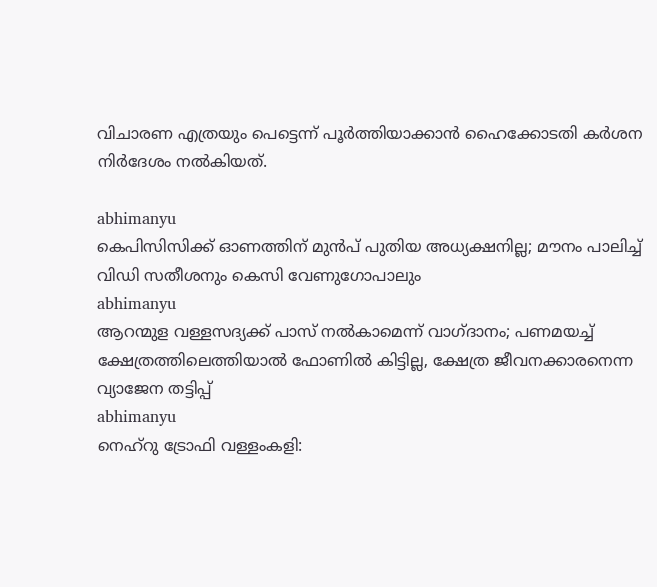വിചാരണ എത്രയും പെട്ടെന്ന് പൂര്‍ത്തിയാക്കാന്‍ ഹൈക്കോടതി കര്‍ശന നിര്‍ദേശം നല്‍കിയത്.

abhimanyu
കെപിസിസിക്ക് ഓണത്തിന് മുന്‍പ് പുതിയ അധ്യക്ഷനില്ല; മൗനം പാലിച്ച് വിഡി സതീശനും കെസി വേണുഗോപാലും
abhimanyu
ആറന്മുള വള്ളസദ്യക്ക് പാസ് നല്‍കാമെന്ന് വാഗ്ദാനം; പണമയച്ച് ക്ഷേത്രത്തിലെത്തിയാല്‍ ഫോണില്‍ കിട്ടില്ല, ക്ഷേത്ര ജീവനക്കാരനെന്ന വ്യാജേന തട്ടിപ്പ്
abhimanyu
നെഹ്റു ട്രോഫി വള്ളംകളി: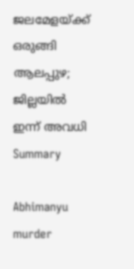ജലമേളയ്ക്ക് ഒരുങ്ങി ആലപ്പുഴ; ജില്ലയില്‍ ഇന്ന് അവധി
Summary

Abhimanyu murder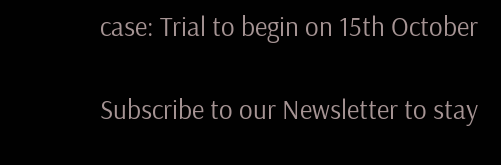case: Trial to begin on 15th October

Subscribe to our Newsletter to stay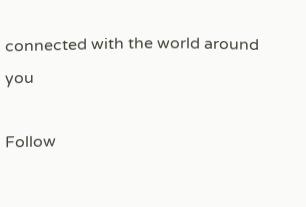connected with the world around you

Follow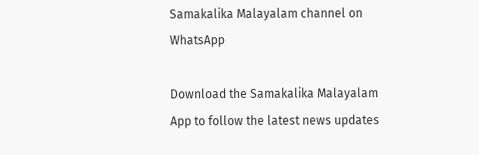Samakalika Malayalam channel on WhatsApp

Download the Samakalika Malayalam App to follow the latest news updates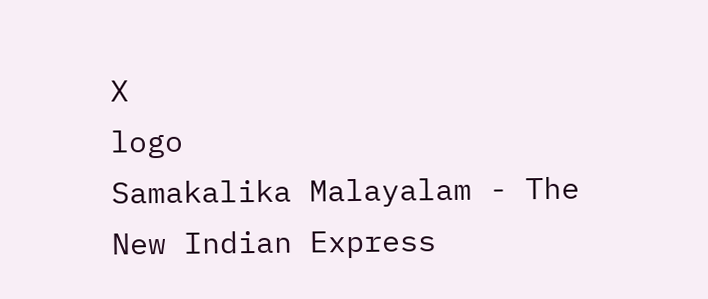X
logo
Samakalika Malayalam - The New Indian Express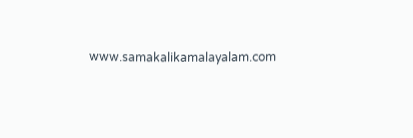www.samakalikamalayalam.com